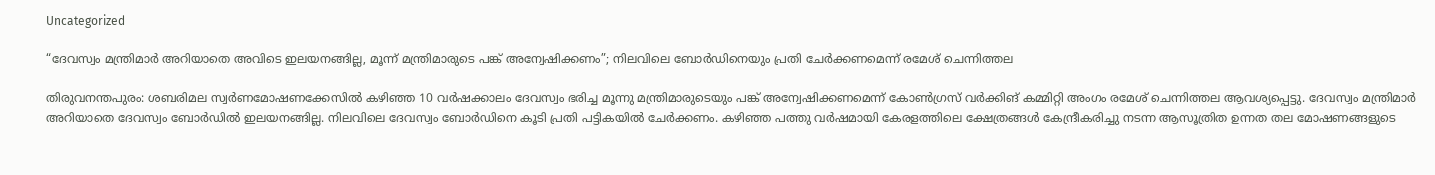Uncategorized

“ദേവസ്വം മന്ത്രിമാര്‍ അറിയാതെ അവിടെ ഇലയനങ്ങില്ല, മൂന്ന് മന്ത്രിമാരുടെ പങ്ക് അന്വേഷിക്കണം”; നിലവിലെ ബോര്‍ഡിനെയും പ്രതി ചേര്‍ക്കണമെന്ന് രമേശ് ചെന്നിത്തല

തിരുവനന്തപുരം: ശബരിമല സ്വര്‍ണമോഷണക്കേസില്‍ കഴിഞ്ഞ 10 വര്‍ഷക്കാലം ദേവസ്വം ഭരിച്ച മൂന്നു മന്ത്രിമാരുടെയും പങ്ക് അന്വേഷിക്കണമെന്ന് കോണ്‍ഗ്രസ് വര്‍ക്കിങ് കമ്മിറ്റി അംഗം രമേശ് ചെന്നിത്തല ആവശ്യപ്പെട്ടു. ദേവസ്വം മന്ത്രിമാര്‍ അറിയാതെ ദേവസ്വം ബോര്‍ഡില്‍ ഇലയനങ്ങില്ല. നിലവിലെ ദേവസ്വം ബോര്‍ഡിനെ കൂടി പ്രതി പട്ടികയില്‍ ചേര്‍ക്കണം. കഴിഞ്ഞ പത്തു വര്‍ഷമായി കേരളത്തിലെ ക്ഷേത്രങ്ങള്‍ കേന്ദ്രീകരിച്ചു നടന്ന ആസൂത്രിത ഉന്നത തല മോഷണങ്ങളുടെ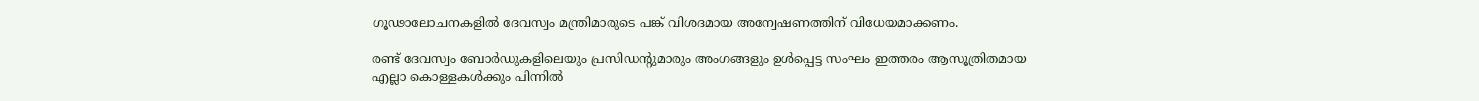ഗൂഢാലോചനകളില്‍ ദേവസ്വം മന്ത്രിമാരുടെ പങ്ക് വിശദമായ അന്വേഷണത്തിന് വിധേയമാക്കണം.

രണ്ട് ദേവസ്വം ബോര്‍ഡുകളിലെയും പ്രസിഡന്റുമാരും അംഗങ്ങളും ഉള്‍പ്പെട്ട സംഘം ഇത്തരം ആസൂത്രിതമായ എല്ലാ കൊള്ളകള്‍ക്കും പിന്നില്‍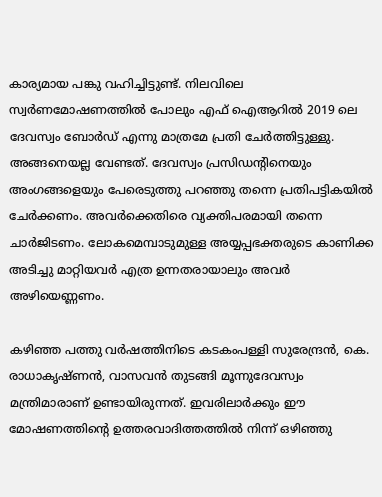കാര്യമായ പങ്കു വഹിച്ചിട്ടുണ്ട്. നിലവിലെ സ്വര്‍ണമോഷണത്തില്‍ പോലും എഫ് ഐആറില്‍ 2019 ലെ ദേവസ്വം ബോര്‍ഡ് എന്നു മാത്രമേ പ്രതി ചേര്‍ത്തിട്ടുള്ളു. അങ്ങനെയല്ല വേണ്ടത്. ദേവസ്വം പ്രസിഡന്റിനെയും അംഗങ്ങളെയും പേരെടുത്തു പറഞ്ഞു തന്നെ പ്രതിപട്ടികയില്‍ ചേര്‍ക്കണം. അവര്‍ക്കെതിരെ വ്യക്തിപരമായി തന്നെ ചാര്‍ജിടണം. ലോകമെമ്പാടുമുള്ള അയ്യപ്പഭക്തരുടെ കാണിക്ക അടിച്ചു മാറ്റിയവര്‍ എത്ര ഉന്നതരായാലും അവര്‍ അഴിയെണ്ണണം.

കഴിഞ്ഞ പത്തു വര്‍ഷത്തിനിടെ കടകംപള്ളി സുരേന്ദ്രന്‍, കെ. രാധാകൃഷ്ണന്‍, വാസവന്‍ തുടങ്ങി മൂന്നുദേവസ്വം മന്ത്രിമാരാണ് ഉണ്ടായിരുന്നത്. ഇവരിലാര്‍ക്കും ഈ മോഷണത്തിന്റെ ഉത്തരവാദിത്തത്തില്‍ നിന്ന് ഒഴിഞ്ഞു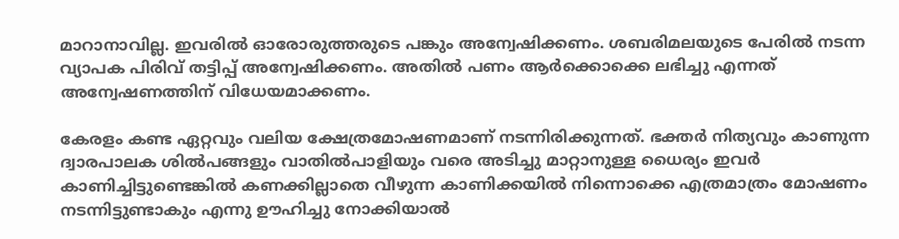മാറാനാവില്ല. ഇവരില്‍ ഓരോരുത്തരുടെ പങ്കും അന്വേഷിക്കണം. ശബരിമലയുടെ പേരില്‍ നടന്ന വ്യാപക പിരിവ് തട്ടിപ്പ് അന്വേഷിക്കണം. അതില്‍ പണം ആര്‍ക്കൊക്കെ ലഭിച്ചു എന്നത് അന്വേഷണത്തിന് വിധേയമാക്കണം.

കേരളം കണ്ട ഏറ്റവും വലിയ ക്ഷേത്രമോഷണമാണ് നടന്നിരിക്കുന്നത്. ഭക്തര്‍ നിത്യവും കാണുന്ന ദ്വാരപാലക ശില്‍പങ്ങളും വാതില്‍പാളിയും വരെ അടിച്ചു മാറ്റാനുള്ള ധൈര്യം ഇവര്‍ കാണിച്ചിട്ടുണ്ടെങ്കില്‍ കണക്കില്ലാതെ വീഴുന്ന കാണിക്കയില്‍ നിന്നൊക്കെ എത്രമാത്രം മോഷണം നടന്നിട്ടുണ്ടാകും എന്നു ഊഹിച്ചു നോക്കിയാല്‍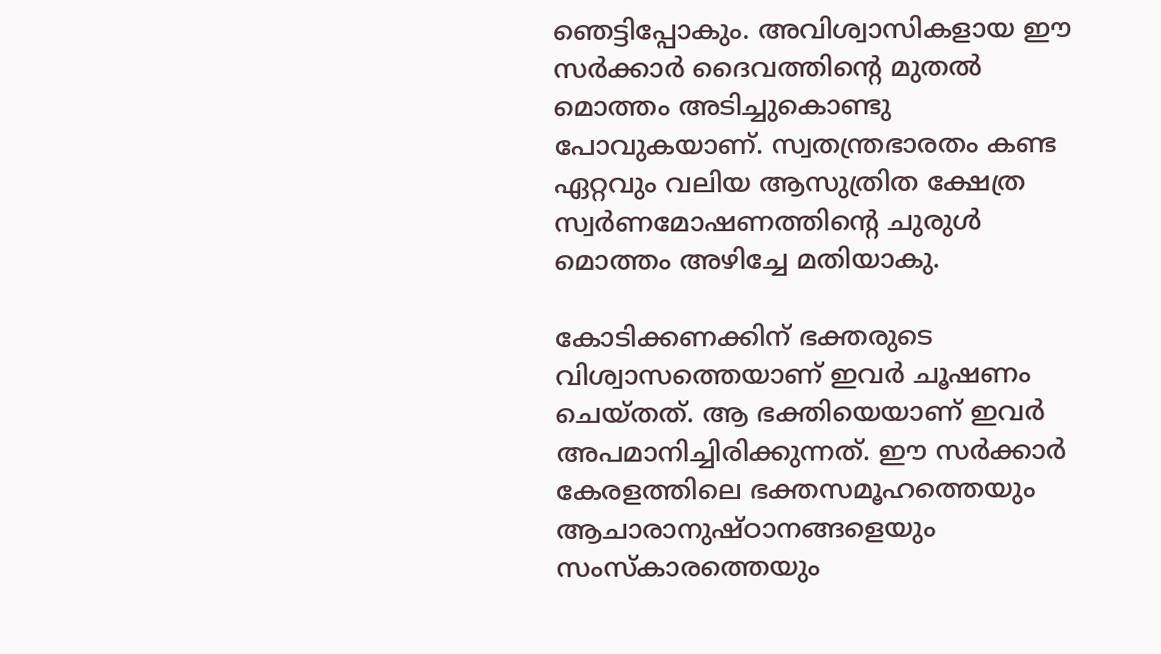ഞെട്ടിപ്പോകും. അവിശ്വാസികളായ ഈ സര്‍ക്കാര്‍ ദൈവത്തിന്റെ മുതല്‍ മൊത്തം അടിച്ചുകൊണ്ടു പോവുകയാണ്. സ്വതന്ത്രഭാരതം കണ്ട ഏറ്റവും വലിയ ആസുത്രിത ക്ഷേത്ര സ്വര്‍ണമോഷണത്തിന്റെ ചുരുള്‍ മൊത്തം അഴിച്ചേ മതിയാകു.

കോടിക്കണക്കിന് ഭക്തരുടെ വിശ്വാസത്തെയാണ് ഇവര്‍ ചൂഷണം ചെയ്തത്. ആ ഭക്തിയെയാണ് ഇവര്‍ അപമാനിച്ചിരിക്കുന്നത്. ഈ സര്‍ക്കാര്‍ കേരളത്തിലെ ഭക്തസമൂഹത്തെയും ആചാരാനുഷ്ഠാനങ്ങളെയും സംസ്‌കാരത്തെയും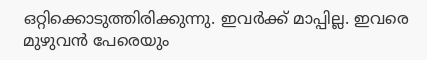ഒറ്റിക്കൊടുത്തിരിക്കുന്നു. ഇവര്‍ക്ക് മാപ്പില്ല. ഇവരെ മുഴുവന്‍ പേരെയും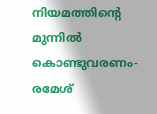നിയമത്തിന്റെ മുന്നില്‍ കൊണ്ടുവരണം- രമേശ്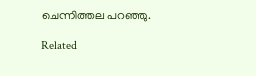ചെന്നിത്തല പറഞ്ഞു.

Related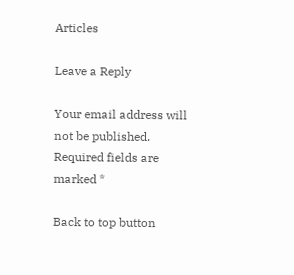Articles

Leave a Reply

Your email address will not be published. Required fields are marked *

Back to top button